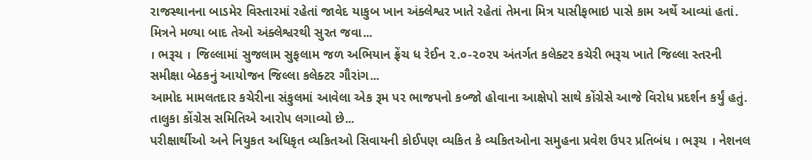રાજસ્થાનના બાડમેર વિસ્તારમાં રહેતાં જાવેદ યાકુબ ખાન અંક્લેશ્વર ખાતે રહેતાં તેમના મિત્ર યાસીફભાઇ પાસે કામ અર્થે આવ્યાં હતાં. મિત્રને મળ્યા બાદ તેઓ અંક્લેશ્વરથી સુરત જવા...
। ભરૂચ । જિલ્લામાં સુજલામ સુફલામ જળ અભિયાન ફ્રેંચ ધ રેઈન ૨.૦-૨૦૨૫ અંતર્ગત કલેક્ટર કચેરી ભરૂચ ખાતે જિલ્લા સ્તરની સમીક્ષા બેઠકનું આયોજન જિલ્લા કલેક્ટર ગૌરાંગ...
આમોદ મામલતદાર કચેરીના સંકુલમાં આવેલા એક રૂમ પર ભાજપનો કબ્જો હોવાના આક્ષેપો સાથે કોંગ્રેસે આજે વિરોધ પ્રદર્શન કર્યું હતું. તાલુકા કોંગ્રેસ સમિતિએ આરોપ લગાવ્યો છે...
પરીક્ષાર્થીઓ અને નિયુકત અધિકૃત વ્યકિતઓ સિવાયની કોઈપણ વ્યકિત કે વ્યકિતઓના સમુહના પ્રવેશ ઉપર પ્રતિબંધ । ભરૂચ । નેશનલ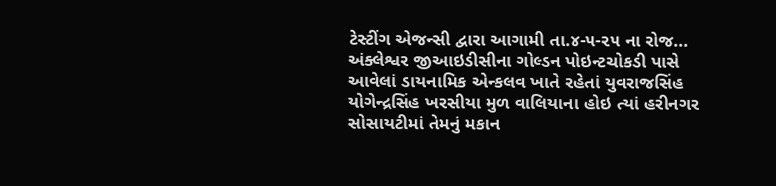ટેસ્ટીંગ એજન્સી દ્વારા આગામી તા.૪-૫-૨૫ ના રોજ...
અંક્લેશ્વર જીઆઇડીસીના ગોલ્ડન પોઇન્ટચોકડી પાસે આવેલાં ડાયનામિક એન્કલવ ખાતે રહેતાં યુવરાજસિંહ યોગેન્દ્રસિંહ ખરસીયા મુળ વાલિયાના હોઇ ત્યાં હરીનગર સોસાયટીમાં તેમનું મકાન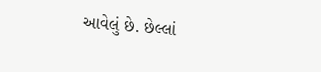આવેલું છે. છેલ્લાં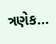ત્રણેક...